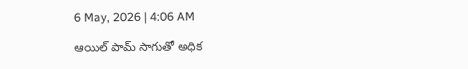6 May, 2026 | 4:06 AM

ఆయిల్ పామ్ సాగుతో అధిక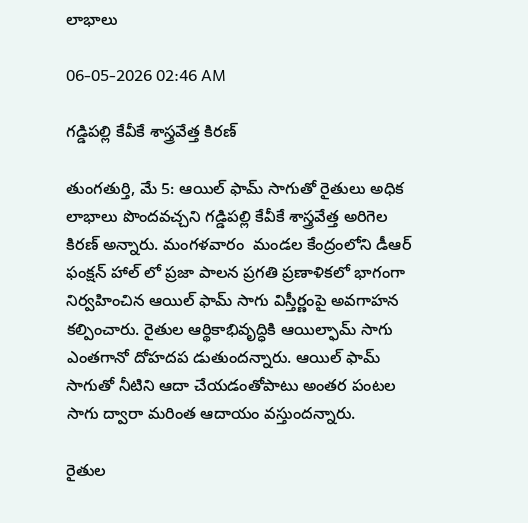లాభాలు

06-05-2026 02:46 AM

గడ్డిపల్లి కేవీకే శాస్త్రవేత్త కిరణ్

తుంగతుర్తి, మే 5: ఆయిల్ ఫామ్ సాగుతో రైతులు అధిక లాభాలు పొందవచ్చని గడ్డిపల్లి కేవీకే శాస్త్రవేత్త అరిగెల కిరణ్ అన్నారు. మంగళవారం  మండల కేంద్రంలోని డీఆర్ ఫంక్షన్ హాల్ లో ప్రజా పాలన ప్రగతి ప్రణాళికలో భాగంగా నిర్వహించిన ఆయిల్ ఫామ్ సాగు విస్తీర్ణంపై అవగాహన కల్పించారు. రైతుల ఆర్థికాభివృద్ధికి ఆయిల్ఫామ్ సాగు ఎంతగానో దోహదప డుతుందన్నారు. ఆయిల్ ఫామ్ సాగుతో నీటిని ఆదా చేయడంతోపాటు అంతర పంటల సాగు ద్వారా మరింత ఆదాయం వస్తుందన్నారు.

రైతుల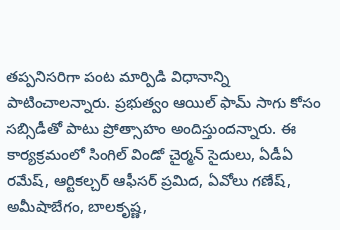తప్పనిసరిగా పంట మార్పిడి విధానాన్ని పాటించాలన్నారు. ప్రభుత్వం ఆయిల్ ఫామ్ సాగు కోసం సబ్సిడీతో పాటు ప్రోత్సాహం అందిస్తుందన్నారు. ఈ కార్యక్రమంలో సింగిల్ విండో చైర్మన్ సైదులు, ఏడీఏ రమేష్, ఆర్టికల్చర్ ఆఫీసర్ ప్రమిద, ఏవోలు గణేష్, అమీషాబేగం, బాలకృష్ణ,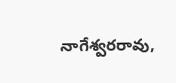నాగేశ్వరరావు,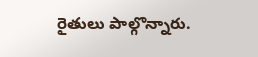రైతులు పాల్గొన్నారు.